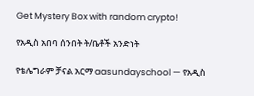Get Mystery Box with random crypto!

የአዲስ አበባ ሰንበት ት/ቤቶች አንድነት

የቴሌግራም ቻናል አርማ aasundayschool — የአዲስ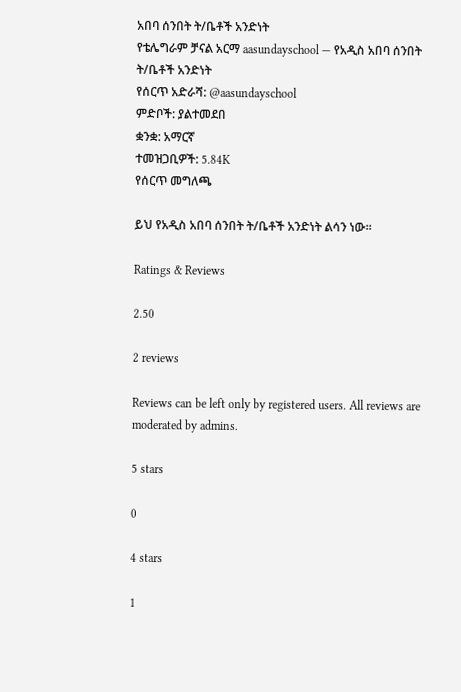አበባ ሰንበት ት/ቤቶች አንድነት
የቴሌግራም ቻናል አርማ aasundayschool — የአዲስ አበባ ሰንበት ት/ቤቶች አንድነት
የሰርጥ አድራሻ: @aasundayschool
ምድቦች: ያልተመደበ
ቋንቋ: አማርኛ
ተመዝጋቢዎች: 5.84K
የሰርጥ መግለጫ

ይህ የአዲስ አበባ ሰንበት ት/ቤቶች አንድነት ልሳን ነው።

Ratings & Reviews

2.50

2 reviews

Reviews can be left only by registered users. All reviews are moderated by admins.

5 stars

0

4 stars

1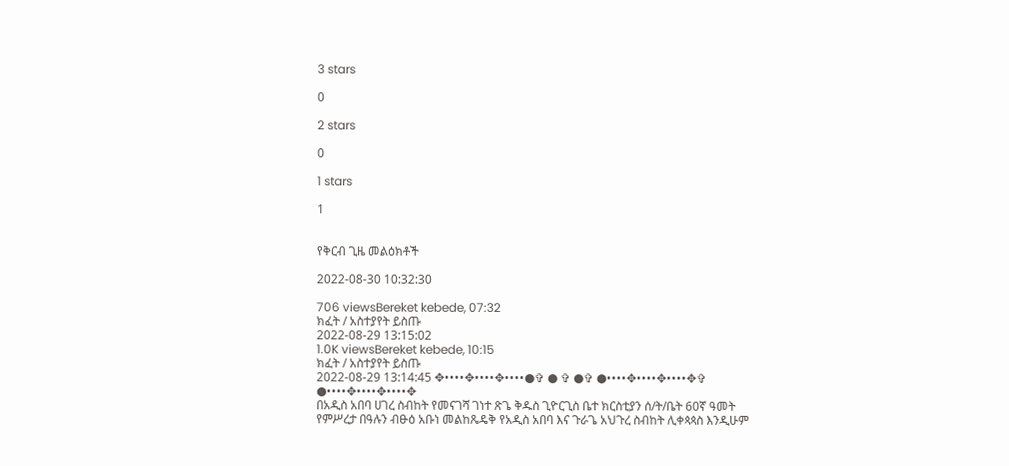3 stars

0

2 stars

0

1 stars

1


የቅርብ ጊዜ መልዕክቶች

2022-08-30 10:32:30

706 viewsBereket kebede, 07:32
ክፈት / አስተያየት ይስጡ
2022-08-29 13:15:02
1.0K viewsBereket kebede, 10:15
ክፈት / አስተያየት ይስጡ
2022-08-29 13:14:45 ✥••••✥••••✥••••●✞ ● ✞ ●✞ ●••••✥••••✥••••✥✞ ●••••✥••••✥••••✥
በአዲስ አበባ ሀገረ ስብከት የመናገሻ ገነተ ጽጌ ቅዱስ ጊዮርጊስ ቤተ ክርስቲያን ሰ/ት/ቤት 60ኛ ዓመት የምሥረታ በዓሉን ብፁዕ አቡነ መልከጼዴቅ የአዲስ አበባ እና ጉራጌ አህጉረ ስብከት ሊቀጳጳስ እንዲሁም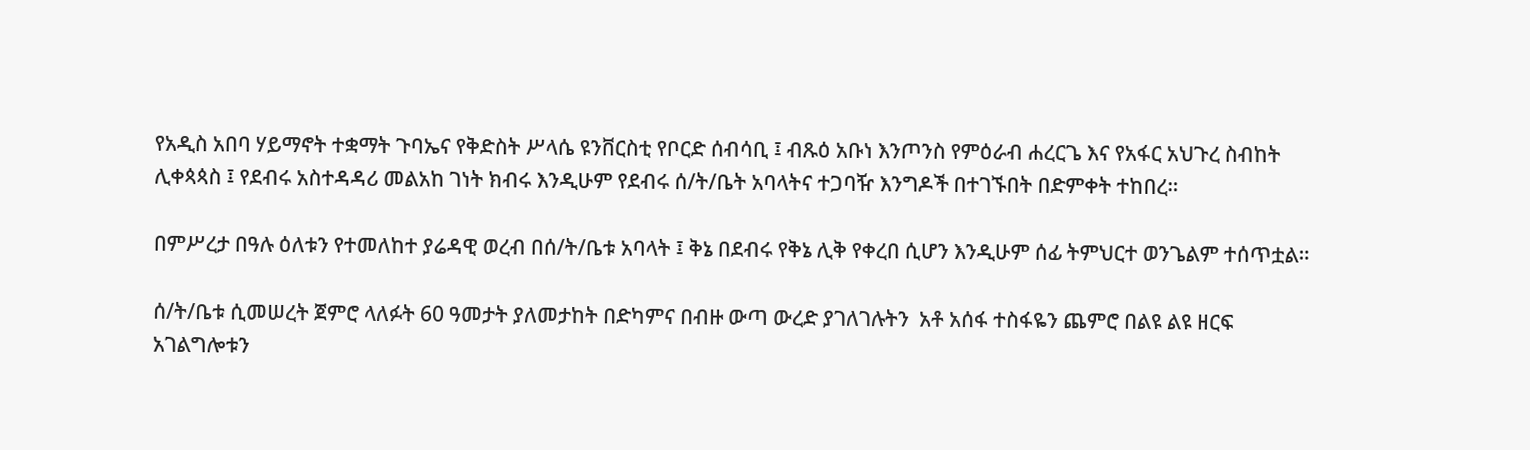የአዲስ አበባ ሃይማኖት ተቋማት ጉባኤና የቅድስት ሥላሴ ዩንቨርስቲ የቦርድ ሰብሳቢ ፤ ብጹዕ አቡነ እንጦንስ የምዕራብ ሐረርጌ እና የአፋር አህጉረ ስብከት ሊቀጳጳስ ፤ የደብሩ አስተዳዳሪ መልአከ ገነት ክብሩ እንዲሁም የደብሩ ሰ/ት/ቤት አባላትና ተጋባዥ እንግዶች በተገኙበት በድምቀት ተከበረ።

በምሥረታ በዓሉ ዕለቱን የተመለከተ ያሬዳዊ ወረብ በሰ/ት/ቤቱ አባላት ፤ ቅኔ በደብሩ የቅኔ ሊቅ የቀረበ ሲሆን እንዲሁም ሰፊ ትምህርተ ወንጌልም ተሰጥቷል።

ሰ/ት/ቤቱ ሲመሠረት ጀምሮ ላለፉት 60 ዓመታት ያለመታከት በድካምና በብዙ ውጣ ውረድ ያገለገሉትን  አቶ አሰፋ ተስፋዬን ጨምሮ በልዩ ልዩ ዘርፍ አገልግሎቱን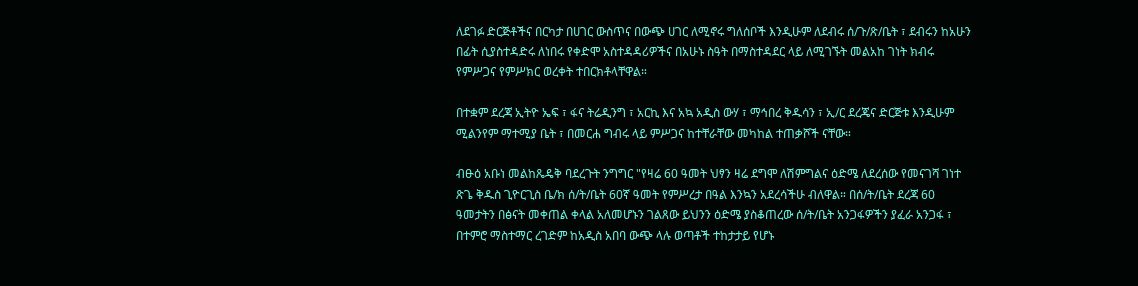ለደገፉ ድርጅቶችና በርካታ በሀገር ውስጥና በውጭ ሀገር ለሚኖሩ ግለሰቦች እንዲሁም ለደብሩ ሰ/ጉ/ጽ/ቤት ፣ ደብሩን ከአሁን በፊት ሲያስተዳድሩ ለነበሩ የቀድሞ አስተዳዳሪዎችና በአሁኑ ስዓት በማስተዳደር ላይ ለሚገኙት መልአከ ገነት ክብሩ የምሥጋና የምሥክር ወረቀት ተበርክቶላቸዋል።

በተቋም ደረጃ ኢትዮ ኤፍ ፣ ፋና ትሬዲንግ ፣ አርኪ እና አኳ አዲስ ውሃ ፣ ማኅበረ ቅዱሳን ፣ ኢ/ር ደረጄና ድርጅቱ እንዲሁም ሚልንየም ማተሚያ ቤት ፣ በመርሐ ግብሩ ላይ ምሥጋና ከተቸራቸው መካከል ተጠቃሾች ናቸው።

ብፁዕ አቡነ መልከጼዴቅ ባደረጉት ንግግር "የዛሬ 60 ዓመት ህፃን ዛሬ ደግሞ ለሽምግልና ዕድሜ ለደረሰው የመናገሻ ገነተ ጽጌ ቅዱስ ጊዮርጊስ ቤ/ክ ሰ/ት/ቤት 60ኛ ዓመት የምሥረታ በዓል እንኳን አደረሳችሁ ብለዋል። በሰ/ት/ቤት ደረጃ 60 ዓመታትን በፅናት መቀጠል ቀላል አለመሆኑን ገልጸው ይህንን ዕድሜ ያስቆጠረው ሰ/ት/ቤት አንጋፋዎችን ያፈራ አንጋፋ ፣ በተምሮ ማስተማር ረገድም ከአዲስ አበባ ውጭ ላሉ ወጣቶች ተከታታይ የሆኑ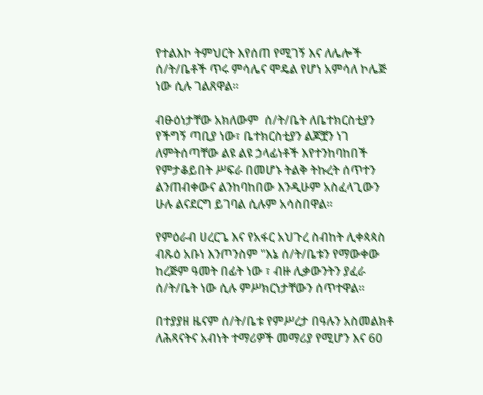የተልእኮ ትምህርት እየሰጠ የሚገኝ እና ለሌሎች ሰ/ት/ቤቶች ጥሩ ምሳሌና ሞዴል የሆነ አምሳለ ኮሌጅ ነው ሲሉ ገልጸዋል።

ብፁዕነታቸው አክለውም  ሰ/ት/ቤት ለቤተክርስቲያን የችግኝ ጣቢያ ነው፣ ቤተክርስቲያን ልጆቿን ነገ  ለምትሰጣቸው ልዩ ልዩ ኃላፊነቶች እየተንከባከበች የምታቆይበት ሥፍራ በመሆኑ ትልቅ ትኩረት ሰጥተን ልንጠብቀውና ልንከባከበው እንዲሁም አስፈላጊውን ሁሉ ልናደርግ ይገባል ሲሉም አሳስበዋል።

የምዕራብ ሀረርጌ እና የአፋር አህጉረ ስብከት ሊቀጳጳስ ብጹዕ አቡነ እንጦንስም "እኔ ሰ/ት/ቤቱን የማውቀው  ከረጅም ዓመት በፊት ነው ፣ ብዙ ሊቃውንትን ያፈራ ሰ/ት/ቤት ነው ሲሉ ምሥክርነታቸውን ሰጥተዋል።

በተያያዘ ዜናም ሰ/ት/ቤቱ የምሥረታ በዓሉን አስመልክቶ ለሕጻናትና አብነት ተማሪዎች መማሪያ የሚሆን እና 60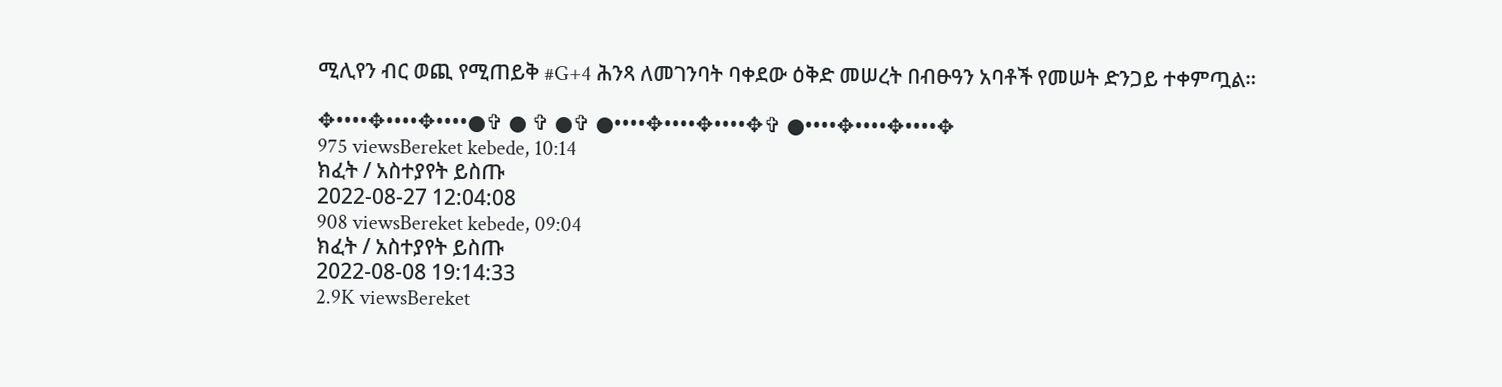ሚሊየን ብር ወጪ የሚጠይቅ #G+4 ሕንጻ ለመገንባት ባቀደው ዕቅድ መሠረት በብፁዓን አባቶች የመሠት ድንጋይ ተቀምጧል።

✥••••✥••••✥••••●✞ ● ✞ ●✞ ●••••✥••••✥••••✥✞ ●••••✥••••✥••••✥
975 viewsBereket kebede, 10:14
ክፈት / አስተያየት ይስጡ
2022-08-27 12:04:08
908 viewsBereket kebede, 09:04
ክፈት / አስተያየት ይስጡ
2022-08-08 19:14:33
2.9K viewsBereket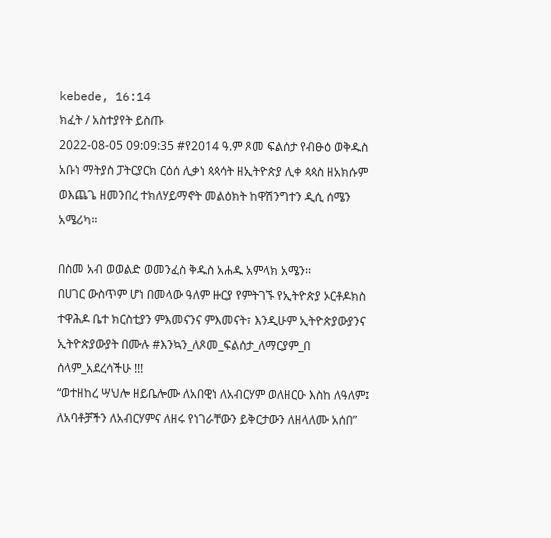kebede, 16:14
ክፈት / አስተያየት ይስጡ
2022-08-05 09:09:35 #የ2014 ዓ.ም ጾመ ፍልሰታ የብፁዕ ወቅዱስ አቡነ ማትያስ ፓትርያርክ ርዕሰ ሊቃነ ጳጳሳት ዘኢትዮጵያ ሊቀ ጳጳስ ዘአክሱም ወእጨጌ ዘመንበረ ተክለሃይማኖት መልዕክት ከዋሽንግተን ዲሲ ሰሜን አሜሪካ።

በስመ አብ ወወልድ ወመንፈስ ቅዱስ አሐዱ አምላክ አሜን፡፡
በሀገር ውስጥም ሆነ በመላው ዓለም ዙርያ የምትገኙ የኢትዮጵያ ኦርቶዶክስ ተዋሕዶ ቤተ ክርስቲያን ምእመናንና ምእመናት፣ እንዲሁም ኢትዮጵያውያንና ኢትዮጵያውያት በሙሉ #እንኳን_ለጾመ_ፍልሰታ_ለማርያም_በ ሰላም_አደረሳችሁ !!!
“ወተዘከረ ሣህሎ ዘይቤሎሙ ለአበዊነ ለአብርሃም ወለዘርዑ እስከ ለዓለም፤ ለአባቶቻችን ለአብርሃምና ለዘሩ የነገራቸውን ይቅርታውን ለዘላለሙ አሰበ”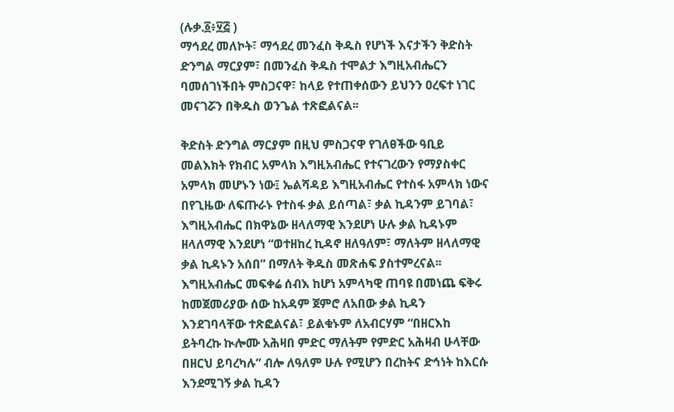(ሉቃ.፩፥፶፭ )
ማኅደረ መለኮት፣ ማኅደረ መንፈስ ቅዱስ የሆነች እናታችን ቅድስት ድንግል ማርያም፣ በመንፈስ ቅዱስ ተሞልታ እግዚአብሔርን ባመሰገነችበት ምስጋናዋ፣ ከላይ የተጠቀሰውን ይህንን ዐረፍተ ነገር መናገሯን በቅዱስ ወንጌል ተጽፎልናል፡፡

ቅድስት ድንግል ማርያም በዚህ ምስጋናዋ የገለፀችው ዓቢይ መልእክት የክብር አምላክ እግዚአብሔር የተናገረውን የማያስቀር አምላክ መሆኑን ነው፤ ኤልሻዳይ እግዚአብሔር የተስፋ አምላክ ነውና በየጊዜው ለፍጡራኑ የተስፋ ቃል ይሰጣል፣ ቃል ኪዳንም ይገባል፣ እግዚአብሔር በክዋኔው ዘላለማዊ እንደሆነ ሁሉ ቃል ኪዳኑም ዘላለማዊ እንደሆነ “ወተዘከረ ኪዳኖ ዘለዓለም፣ ማለትም ዘላለማዊ ቃል ኪዳኑን አሰበ” በማለት ቅዱስ መጽሐፍ ያስተምረናል፡፡ እግዚአብሔር መፍቀሬ ሰብእ ከሆነ አምላካዊ ጠባዩ በመነጨ ፍቅሩ ከመጀመሪያው ሰው ከአዳም ጀምሮ ለአበው ቃል ኪዳን እንደገባላቸው ተጽፎልናል፣ ይልቁኑም ለአብርሃም “በዘርእከ ይትባረኩ ኲሎሙ አሕዛበ ምድር ማለትም የምድር አሕዛብ ሁላቸው በዘርህ ይባረካሉ” ብሎ ለዓለም ሁሉ የሚሆን በረከትና ድኅነት ከእርሱ እንደሚገኝ ቃል ኪዳን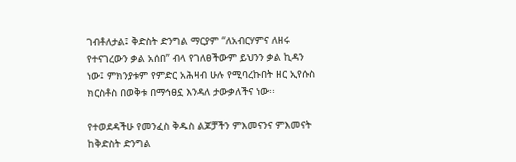ገብቶለታል፤ ቅድስት ድንግል ማርያም “ለአብርሃምና ለዘሩ የተናገረውን ቃል አሰበ” ብላ የገለፀችውም ይህንን ቃል ኪዳን ነው፤ ምክንያቱም የምድር አሕዛብ ሁሉ የሚባረኩበት ዘር ኢየሱስ ክርስቶስ በወቅቱ በማኅፀኗ እንዳለ ታውቃለችና ነው፡፡

የተወደዳችሁ የመንፈስ ቅዱስ ልጆቻችን ምእመናንና ምእመናት
ከቅድስት ድንግል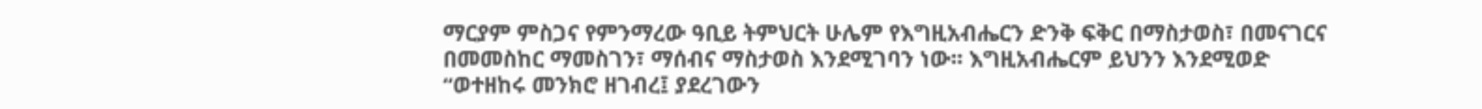ማርያም ምስጋና የምንማረው ዓቢይ ትምህርት ሁሌም የእግዚአብሔርን ድንቅ ፍቅር በማስታወስ፣ በመናገርና በመመስከር ማመስገን፣ ማሰብና ማስታወስ እንደሚገባን ነው፡፡ እግዚአብሔርም ይህንን እንደሚወድ “ወተዘከሩ መንክሮ ዘገብረ፤ ያደረገውን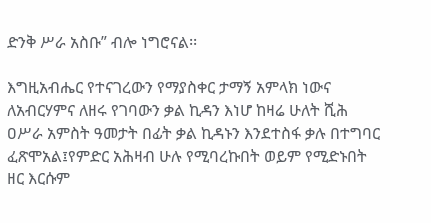ድንቅ ሥራ አስቡ” ብሎ ነግሮናል፡፡

እግዚአብሔር የተናገረውን የማያስቀር ታማኝ አምላክ ነውና ለአብርሃምና ለዘሩ የገባውን ቃል ኪዳን እነሆ ከዛሬ ሁለት ሺሕ ዐሥራ አምስት ዓመታት በፊት ቃል ኪዳኑን እንደተስፋ ቃሉ በተግባር ፈጽሞአል፤የምድር አሕዛብ ሁሉ የሚባረኩበት ወይም የሚድኑበት ዘር እርሱም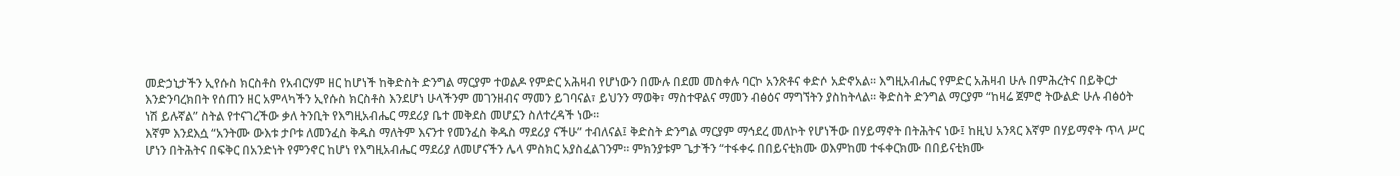መድኃኒታችን ኢየሱስ ክርስቶስ የአብርሃም ዘር ከሆነች ከቅድስት ድንግል ማርያም ተወልዶ የምድር አሕዛብ የሆነውን በሙሉ በደመ መስቀሉ ባርኮ አንጽቶና ቀድሶ አድኖአል፡፡ እግዚአብሔር የምድር አሕዛብ ሁሉ በምሕረትና በይቅርታ እንድንባረክበት የሰጠን ዘር አምላካችን ኢየሱስ ክርስቶስ እንደሆነ ሁላችንም መገንዘብና ማመን ይገባናል፣ ይህንን ማወቅ፣ ማስተዋልና ማመን ብፅዕና ማግኘትን ያስከትላል፡፡ ቅድስት ድንግል ማርያም “ከዛሬ ጀምሮ ትውልድ ሁሉ ብፅዕት ነሽ ይሉኛል” ስትል የተናገረችው ቃለ ትንቢት የእግዚአብሔር ማደሪያ ቤተ መቅደስ መሆኗን ስለተረዳች ነው፡፡
እኛም እንደእሷ “አንትሙ ውእቱ ታቦቱ ለመንፈስ ቅዱስ ማለትም እናንተ የመንፈስ ቅዱስ ማደሪያ ናችሁ” ተብለናል፤ ቅድስት ድንግል ማርያም ማኅደረ መለኮት የሆነችው በሃይማኖት በትሕትና ነው፤ ከዚህ አንጻር እኛም በሃይማኖት ጥላ ሥር ሆነን በትሕትና በፍቅር በአንድነት የምንኖር ከሆነ የእግዚአብሔር ማደሪያ ለመሆናችን ሌላ ምስክር አያስፈልገንም፡፡ ምክንያቱም ጌታችን “ተፋቀሩ በበይናቲክሙ ወእምከመ ተፋቀርክሙ በበይናቲክሙ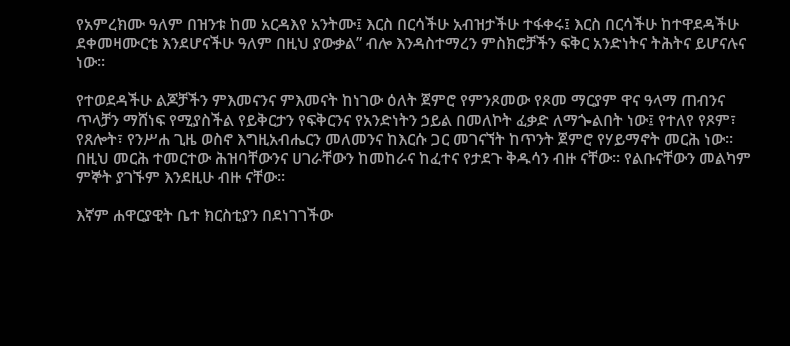የአምረክሙ ዓለም በዝንቱ ከመ አርዳእየ አንትሙ፤ እርስ በርሳችሁ አብዝታችሁ ተፋቀሩ፤ እርስ በርሳችሁ ከተዋደዳችሁ ደቀመዛሙርቴ እንደሆናችሁ ዓለም በዚህ ያውቃል” ብሎ እንዳስተማረን ምስክሮቻችን ፍቅር አንድነትና ትሕትና ይሆናሉና ነው፡፡

የተወደዳችሁ ልጆቻችን ምእመናንና ምእመናት ከነገው ዕለት ጀምሮ የምንጾመው የጾመ ማርያም ዋና ዓላማ ጠብንና ጥላቻን ማሸነፍ የሚያስችል የይቅርታን የፍቅርንና የአንድነትን ኃይል በመለኮት ፈቃድ ለማጐልበት ነው፤ የተለየ የጾም፣ የጸሎት፣ የንሥሐ ጊዜ ወስኖ እግዚአብሔርን መለመንና ከእርሱ ጋር መገናኘት ከጥንት ጀምሮ የሃይማኖት መርሕ ነው፡፡ በዚህ መርሕ ተመርተው ሕዝባቸውንና ሀገራቸውን ከመከራና ከፈተና የታደጉ ቅዱሳን ብዙ ናቸው፡፡ የልቡናቸውን መልካም ምኞት ያገኙም እንደዚሁ ብዙ ናቸው፡፡

እኛም ሐዋርያዊት ቤተ ክርስቲያን በደነገገችው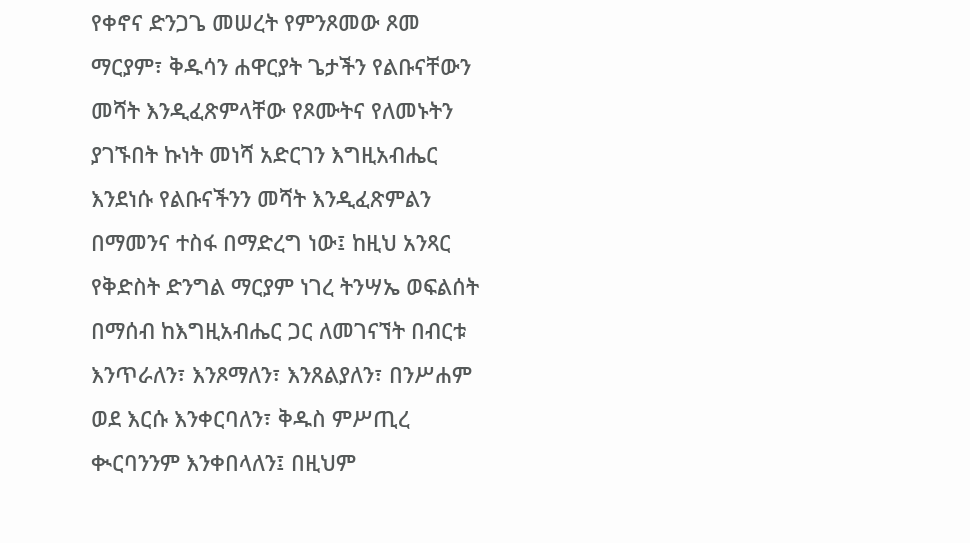የቀኖና ድንጋጌ መሠረት የምንጾመው ጾመ ማርያም፣ ቅዱሳን ሐዋርያት ጌታችን የልቡናቸውን መሻት እንዲፈጽምላቸው የጾሙትና የለመኑትን ያገኙበት ኩነት መነሻ አድርገን እግዚአብሔር እንደነሱ የልቡናችንን መሻት እንዲፈጽምልን በማመንና ተስፋ በማድረግ ነው፤ ከዚህ አንጻር የቅድስት ድንግል ማርያም ነገረ ትንሣኤ ወፍልሰት በማሰብ ከእግዚአብሔር ጋር ለመገናኘት በብርቱ እንጥራለን፣ እንጾማለን፣ እንጸልያለን፣ በንሥሐም ወደ እርሱ እንቀርባለን፣ ቅዱስ ምሥጢረ ቊርባንንም እንቀበላለን፤ በዚህም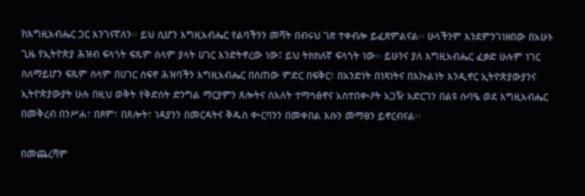ከእግዚአብሔር ጋር እንገናኛለን፡፡ ይህ ሲሆን እግዚአብሔር የልባችንን መሻት በብሩህ ገጽ ተቀብሎ ይፈጽምልናል፡፡ ሁላችንም እንደምንገነዘበው በአሁኑ ጊዜ የኢትዮጵያ ሕዝብ ፍላጎት ፍጹም ሰላም ያላት ሀገር እንድትኖረው ነው፤ ይህ ትክክለኛ ፍላጎት ነው፡፡ ይሁንና ያለ እግዚአብሔር ፈቃድ ሁሉም ነገር ስለማይሆን ፍጹም ሰላም በሀገር ሰፍኖ ሕዝባችን እግዚአብሔር በሰጠው ምድር በፍቅር፣ በአንድነት በነጻነትና በእኩልነት እንዲኖር ኢትዮጵያውያንና ኢትዮጵያውያት ሁሉ በዚህ ወቅት የቅድስት ድንግል ማርያምን ጸሎትና ስእለት ተማኅፅኖና አስተበቊዖት አጋዥ አድርገን በልዩ ሱባዔ ወደ እግዚአብሔር በመቅረብ በንሥሐ፣ በጾም፣ በጸሎት፣ ነዳያንን በመርዳትና ቅዱስ ቊርባንን በመቀበል እሱን መማፀን ይኖርብናል፡፡

በመጨረሻም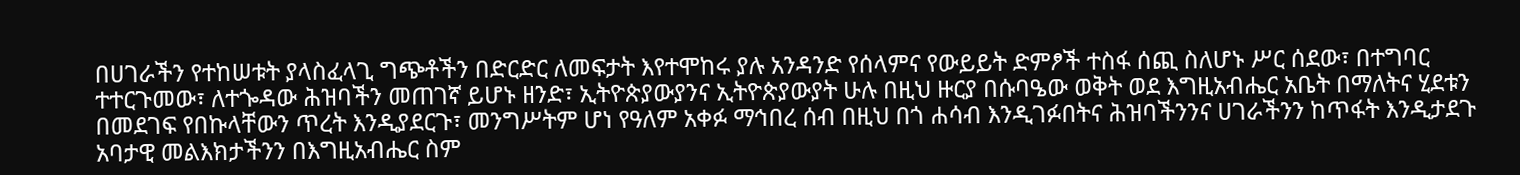በሀገራችን የተከሠቱት ያላስፈላጊ ግጭቶችን በድርድር ለመፍታት እየተሞከሩ ያሉ አንዳንድ የሰላምና የውይይት ድምፆች ተስፋ ሰጪ ስለሆኑ ሥር ሰደው፣ በተግባር ተተርጉመው፣ ለተጐዳው ሕዝባችን መጠገኛ ይሆኑ ዘንድ፣ ኢትዮጵያውያንና ኢትዮጵያውያት ሁሉ በዚህ ዙርያ በሱባዔው ወቅት ወደ እግዚአብሔር አቤት በማለትና ሂደቱን በመደገፍ የበኩላቸውን ጥረት እንዲያደርጉ፣ መንግሥትም ሆነ የዓለም አቀፉ ማኅበረ ሰብ በዚህ በጎ ሐሳብ እንዲገፉበትና ሕዝባችንንና ሀገራችንን ከጥፋት እንዲታደጉ አባታዊ መልእክታችንን በእግዚአብሔር ስም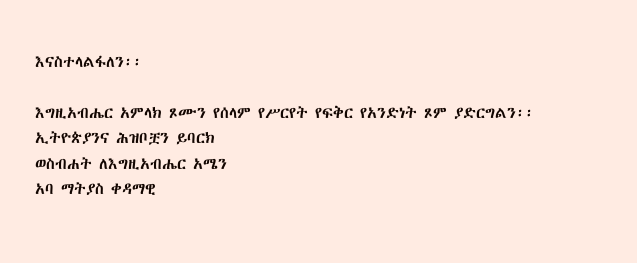እናስተላልፋለን፡፡

እግዚአብሔር አምላክ ጾሙን የሰላም የሥርየት የፍቅር የአንድነት ጾም ያድርግልን፡፡
ኢትዮጵያንና ሕዝቦቿን ይባርክ
ወስብሐት ለእግዚአብሔር አሜን
አባ ማትያስ ቀዳማዊ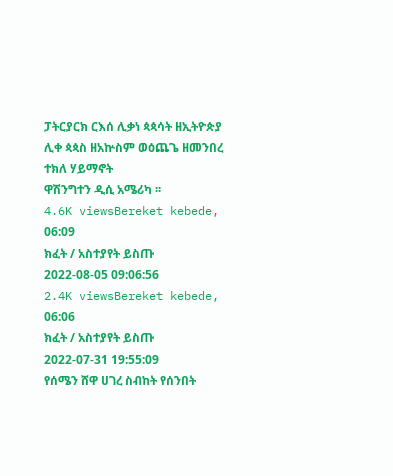ፓትርያርክ ርእሰ ሊቃነ ጳጳሳት ዘኢትዮጵያ
ሊቀ ጳጳስ ዘአኵስም ወዕጨጌ ዘመንበረ ተክለ ሃይማኖት
ዋሽንግተን ዲሲ አሜሪካ ፡፡
4.6K viewsBereket kebede, 06:09
ክፈት / አስተያየት ይስጡ
2022-08-05 09:06:56
2.4K viewsBereket kebede, 06:06
ክፈት / አስተያየት ይስጡ
2022-07-31 19:55:09
የሰሜን ሸዋ ሀገረ ስብከት የሰንበት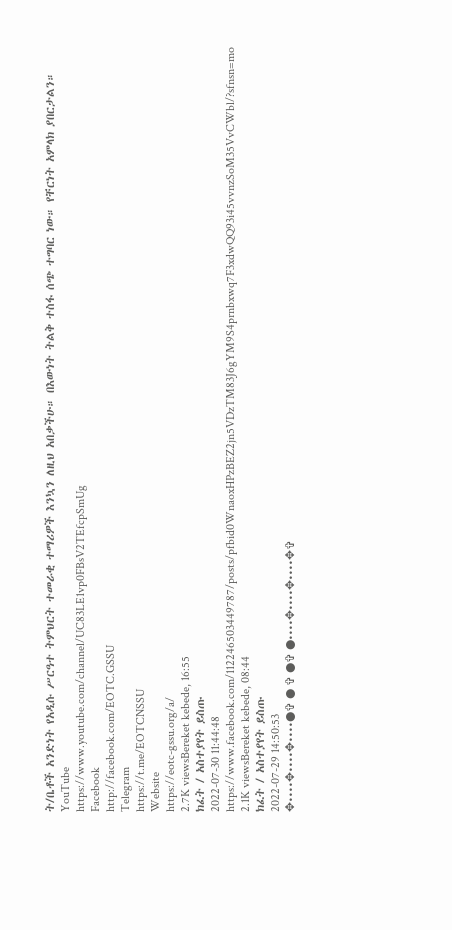ት/ቤቶች አንድነት የአዲሱ ሥርዓተ ትምህርት ተመራቂ ተማሪዎች እንኳን ለዚህ አበቃችሁ። በእውነት ትልቅ ተስፋ ሰጭ ተግባር ነው። የቸርነት አምላክ ያበርታልን።
YouTube
https://www.youtube.com/channel/UC83LE1vp0FBsV2TEfcpSmUg
Facebook
http://facebook.com/EOTC.GSSU
Telegram
https://t.me/EOTCNSSU
Website
https://eotc-gssu.org/a/
2.7K viewsBereket kebede, 16:55
ክፈት / አስተያየት ይስጡ
2022-07-30 11:44:48 https://www.facebook.com/112246503449787/posts/pfbid0WnaoxHPzBEZ2jn5VDzTM83J6gYM9S4prnbxwq7F3xdwQQ93i45vvnzSoM35VvCWbl/?sfnsn=mo
2.1K viewsBereket kebede, 08:44
ክፈት / አስተያየት ይስጡ
2022-07-29 14:50:53
✥••••✥••••✥••••●✞ ● ✞ ●✞ ●••••✥••••✥••••✥✞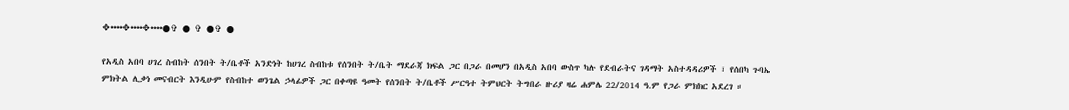✥••••✥••••✥••••●✞ ● ✞ ●✞ ●

የአዲስ አበባ ሀገረ ስብከት ሰንበት ት/ቤቶች አንድነት ከሀገረ ስብከቱ የሰንበት ት/ቤት ማደራጃ ክፍል ጋር በጋራ በመሆን በአዲስ አበባ ውስጥ ካሉ የደብራትና ገዳማት አስተዳዳሪዎች ፣ የሰበካ ጉባኤ ምክትል ሊቃነ መናብርት እንዲሁም የስብከተ ወንጌል ኃላፊዎች ጋር በቀጣዩ ዓመት የሰንበት ት/ቤቶች ሥርዓተ ትምህርት ትግበራ ዙሪያ ዛሬ ሐምሌ 22/2014 ዓ.ም የጋራ ምክክር አደረገ ።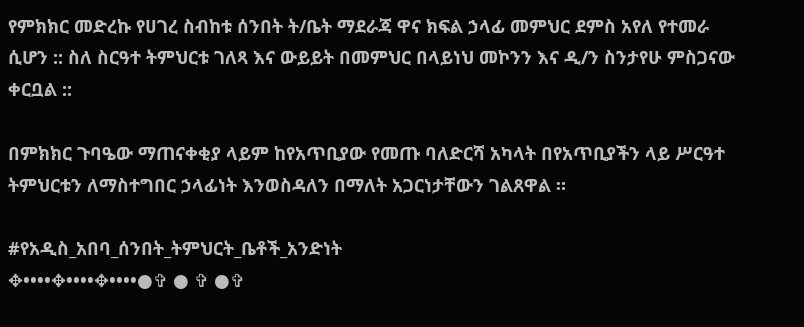የምክክር መድረኩ የሀገረ ስብከቱ ሰንበት ት/ቤት ማደራጃ ዋና ክፍል ኃላፊ መምህር ደምስ አየለ የተመራ ሲሆን :: ስለ ስርዓተ ትምህርቱ ገለጻ እና ውይይት በመምህር በላይነህ መኮንን እና ዲ/ን ስንታየሁ ምስጋናው ቀርቧል ::

በምክክር ጉባዔው ማጠናቀቂያ ላይም ከየአጥቢያው የመጡ ባለድርሻ አካላት በየአጥቢያችን ላይ ሥርዓተ ትምህርቱን ለማስተግበር ኃላፊነት እንወስዳለን በማለት አጋርነታቸውን ገልጸዋል ።

#የአዲስ_አበባ_ሰንበት_ትምህርት_ቤቶች_አንድነት
✥••••✥••••✥••••●✞ ● ✞ ●✞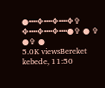●••••✥••••✥••••✥✞
✥••••✥••••✥••••●✞ ● ✞ ●✞ ●
5.0K viewsBereket kebede, 11:50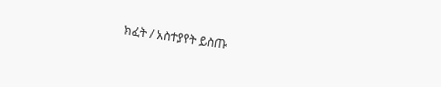ክፈት / አስተያየት ይስጡ